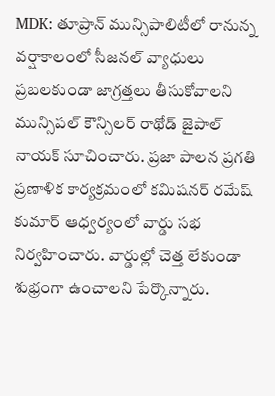MDK: తూప్రాన్ మున్సిపాలిటీలో రానున్న వర్షాకాలంలో సీజనల్ వ్యాధులు ప్రబలకుండా జాగ్రత్తలు తీసుకోవాలని మున్సిపల్ కౌన్సిలర్ రాథోడ్ జైపాల్ నాయక్ సూచించారు. ప్రజా పాలన ప్రగతి ప్రణాళిక కార్యక్రమంలో కమిషనర్ రమేష్ కుమార్ ఆధ్వర్యంలో వార్డు సభ నిర్వహించారు. వార్డుల్లో చెత్త లేకుండా శుభ్రంగా ఉంచాలని పేర్కొన్నారు.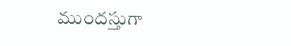ముందస్తుగా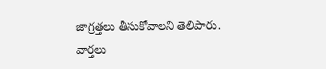జాగ్రత్తలు తీసుకోవాలని తెలిపారు.
వార్తలు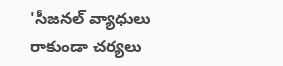'సీజనల్ వ్యాధులు రాకుండా చర్యలు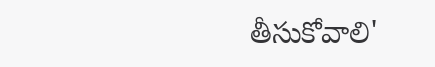తీసుకోవాలి'